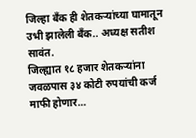जिल्हा बँक ही शेतकऱ्यांच्या घामातून उभी झालेली बँक.. अध्यक्ष सतीश सावंत.
जिल्ह्यात १८ हजार शेतकऱ्यांना जवळपास ३४ कोटी रुपयांची कर्ज माफी होणार…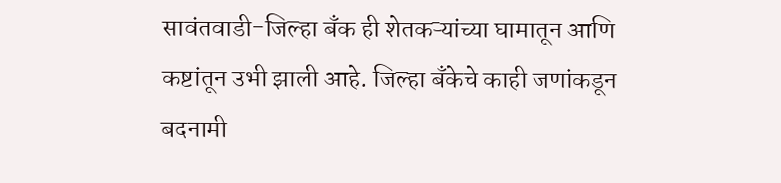सावंतवाडी-जिल्हा बँक ही शेतकऱ्यांच्या घामातून आणि कष्टांतून उभी झाली आहे. जिल्हा बँकेचे काही जणांकडून बदनामी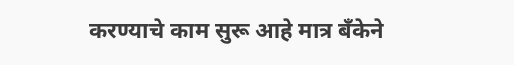करण्याचे काम सुरू आहे मात्र बँकेने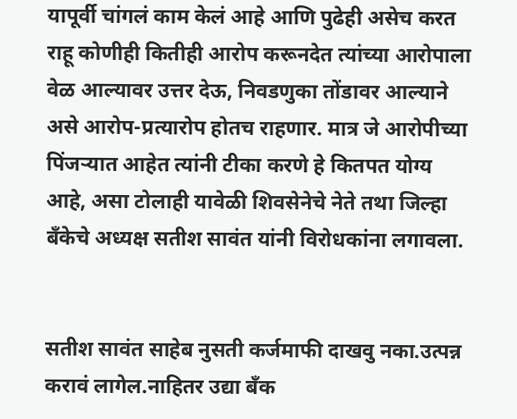यापूर्वी चांगलं काम केलं आहे आणि पुढेही असेच करत राहू कोणीही कितीही आरोप करूनदेत त्यांच्या आरोपाला वेळ आल्यावर उत्तर देऊ, निवडणुका तोंडावर आल्याने असे आरोप-प्रत्यारोप होतच राहणार. मात्र जे आरोपीच्या पिंजऱ्यात आहेत त्यांनी टीका करणे हे कितपत योग्य आहे, असा टोलाही यावेळी शिवसेनेचे नेते तथा जिल्हा बँकेचे अध्यक्ष सतीश सावंत यांनी विरोधकांना लगावला.


सतीश सावंत साहेब नुसती कर्जमाफी दाखवु नका.उत्पन्न करावं लागेल.नाहितर उद्या बॅंक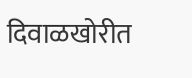दिवाळखोरीत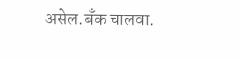असेल.बॅंक चालवा.